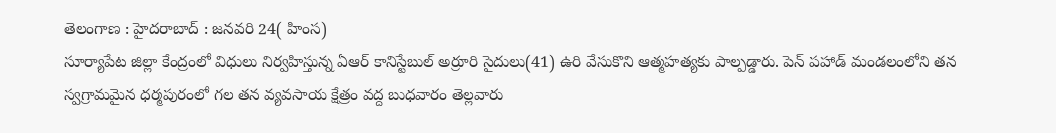తెలంగాణ : హైదరాబాద్ : జనవరి 24( హింస)
సూర్యాపేట జిల్లా కేంద్రంలో విధులు నిర్వహిస్తున్న ఏఆర్ కానిస్టేబుల్ అర్రూరి సైదులు(41) ఉరి వేసుకొని ఆత్మహత్యకు పాల్పడ్డారు. పెన్ పహాడ్ మండలంలోని తన స్వగ్రామమైన ధర్మపురంలో గల తన వ్యవసాయ క్షేత్రం వద్ద బుధవారం తెల్లవారు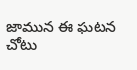జామున ఈ ఘటన చోటు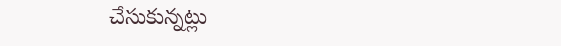చేసుకున్నట్లు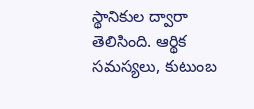స్థానికుల ద్వారా తెలిసింది. ఆర్థిక సమస్యలు, కుటుంబ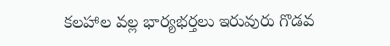కలహాల వల్ల భార్యభర్తలు ఇరువురు గొడవ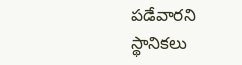పడేవారని స్థానికలు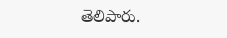తెలిపారు.